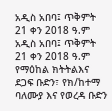አዲስ አበባ፤ ጥቅምት 21 ቀን 2018 ዓ.ም
አዲስ አበባ፤ ጥቅምት 21 ቀን 2018 ዓ.ም
የማዕከል ክትትልእና ደጋፍ ቡድን፣ የክ/ከተማ ባለሙያ እና የወረዳ ቡድን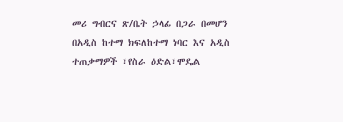መሪ ግብርና ጽ/ቤት ኃላፊ በጋራ በመሆን በአዲስ ከተማ ክፍለከተማ ነባር እና አዲስ ተጠቃማዎች ፣የስራ ዕድል፣ሞዴል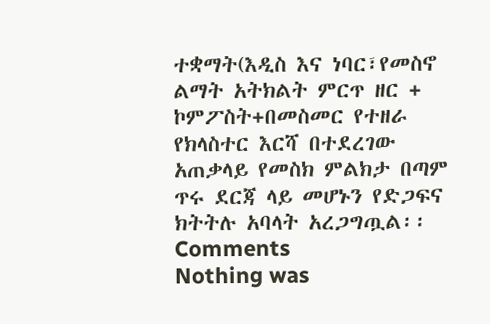ተቋማት(እዲስ እና ነባር፣የመስኖ ልማት አትክልት ምርጥ ዘር + ኮምፖስት+በመስመር የተዘራ የክላስተር እርሻ በተደረገው አጠቃላይ የመስክ ምልክታ በጣም ጥሩ ደርጃ ላይ መሆኑን የድጋፍና ክትትሉ አባላት አረጋግጧል፡፡
Comments
Nothing was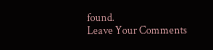found.
Leave Your Comments